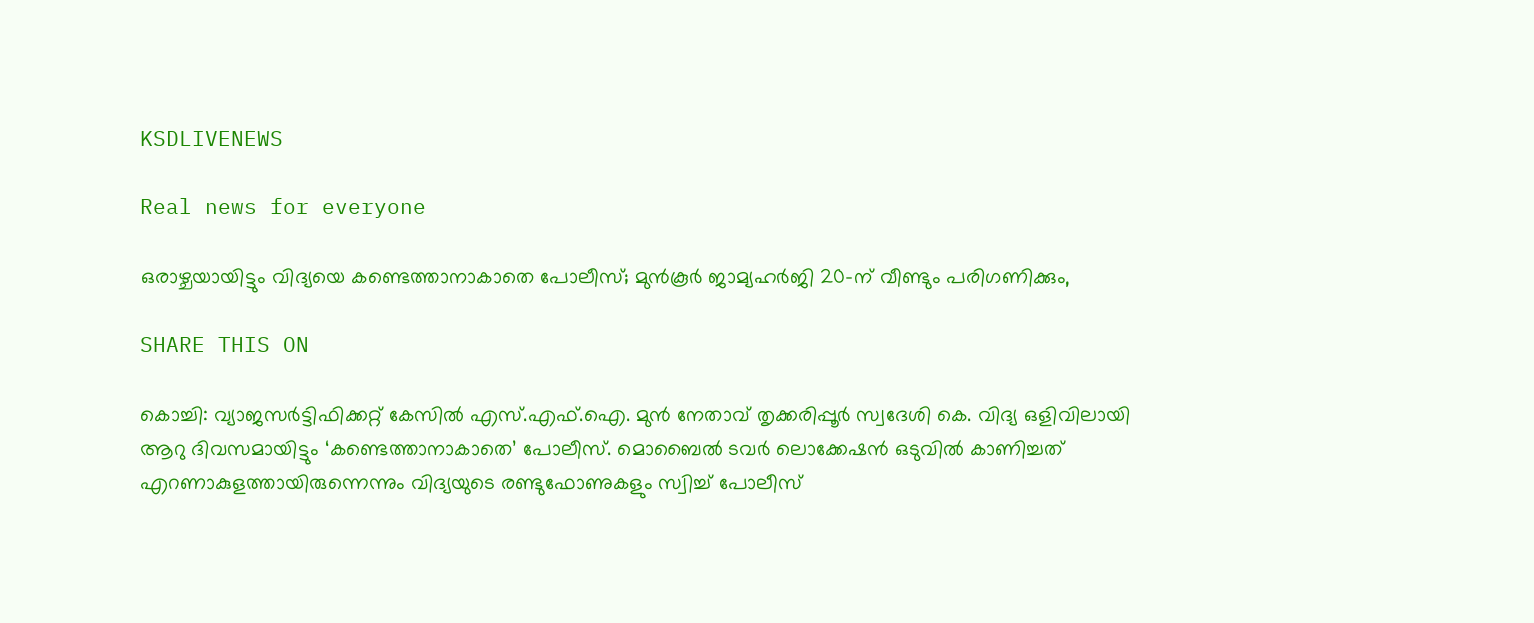KSDLIVENEWS

Real news for everyone

ഒരാഴ്ചയായിട്ടും വിദ്യയെ കണ്ടെത്താനാകാതെ പോലീസ്; മുൻകൂർ ജാമ്യഹർജി 20-ന് വീണ്ടും പരിഗണിക്കും,

SHARE THIS ON

കൊച്ചി: വ്യാജസർട്ടിഫിക്കറ്റ് കേസിൽ എസ്.എഫ്.ഐ. മുൻ നേതാവ് തൃക്കരിപ്പൂർ സ്വദേശി കെ. വിദ്യ ഒളിവിലായി ആറു ദിവസമായിട്ടും ‘കണ്ടെത്താനാകാതെ’ പോലീസ്. മൊബൈൽ ടവർ ലൊക്കേഷൻ ഒടുവിൽ കാണിച്ചത് എറണാകുളത്തായിരുന്നെന്നും വിദ്യയുടെ രണ്ടുഫോണുകളും സ്വിച്ച് പോലീസ്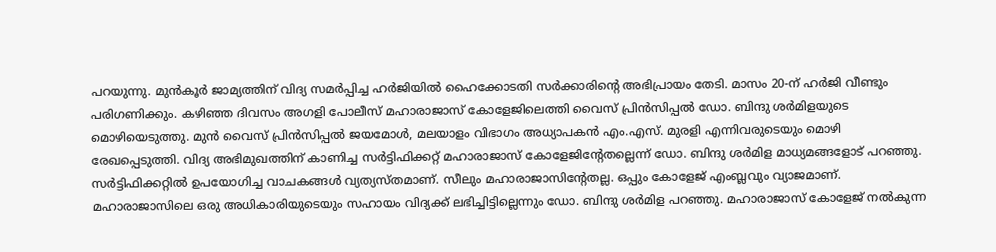പറയുന്നു. മുൻകൂർ ജാമ്യത്തിന് വിദ്യ സമർപ്പിച്ച ഹർജിയിൽ ഹൈക്കോടതി സർക്കാരിന്റെ അഭിപ്രായം തേടി. മാസം 20-ന് ഹർജി വീണ്ടും പരിഗണിക്കും. കഴിഞ്ഞ ദിവസം അഗളി പോലീസ് മഹാരാജാസ് കോളേജിലെത്തി വൈസ് പ്രിൻസിപ്പൽ ഡോ. ബിന്ദു ശർമിളയുടെ മൊഴിയെടുത്തു. മുൻ വൈസ് പ്രിൻസിപ്പൽ ജയമോൾ, മലയാളം വിഭാഗം അധ്യാപകൻ എം.എസ്. മുരളി എന്നിവരുടെയും മൊഴി രേഖപ്പെടുത്തി. വിദ്യ അഭിമുഖത്തിന്‌ കാണിച്ച സർട്ടിഫിക്കറ്റ്‌ മഹാരാജാസ്‌ കോളേജിന്റേതല്ലെന്ന്‌ ഡോ. ബിന്ദു ശർമിള മാധ്യമങ്ങളോട്‌ പറഞ്ഞു. സർട്ടിഫിക്കറ്റിൽ ഉപയോഗിച്ച വാചകങ്ങൾ വ്യത്യസ്തമാണ്‌. സീലും മഹാരാജാസിന്റേതല്ല. ഒപ്പും കോളേജ്‌ എംബ്ലവും വ്യാജമാണ്‌. മഹാരാജാസിലെ ഒരു അധികാരിയുടെയും സഹായം വിദ്യക്ക്‌ ലഭിച്ചിട്ടില്ലെന്നും ഡോ. ബിന്ദു ശർമിള പറഞ്ഞു. മഹാരാജാസ്‌ കോളേജ്‌ നൽകുന്ന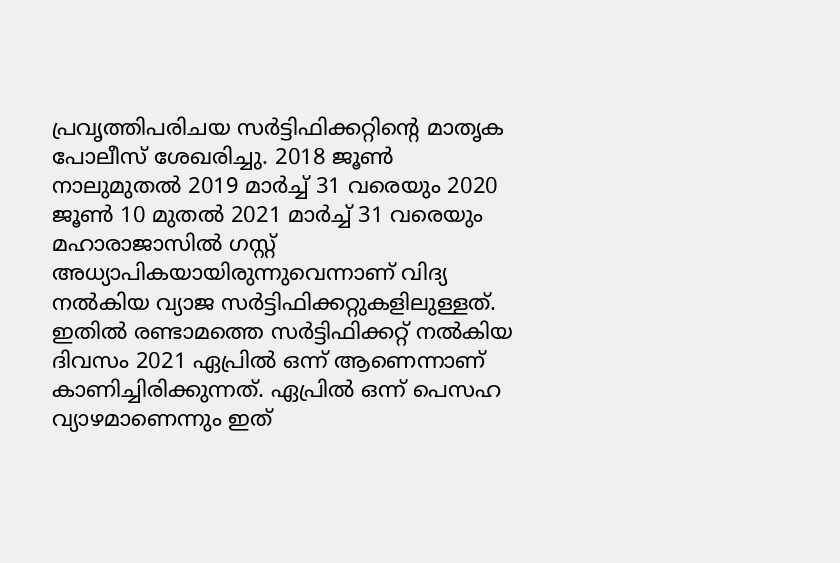പ്രവൃത്തിപരിചയ സർട്ടിഫിക്കറ്റിന്റെ മാതൃക പോലീസ്‌ ശേഖരിച്ചു. 2018 ജൂൺ നാലുമുതൽ 2019 മാർച്ച്‌ 31 വരെയും 2020 ജൂൺ 10 മുതൽ 2021 മാർച്ച്‌ 31 വരെയും മഹാരാജാസിൽ ഗസ്റ്റ് അധ്യാപികയായിരുന്നുവെന്നാണ്‌ വിദ്യ നൽകിയ വ്യാജ സർട്ടിഫിക്കറ്റുകളിലുള്ളത്‌. ഇതിൽ രണ്ടാമത്തെ സർട്ടിഫിക്കറ്റ്‌ നൽകിയ ദിവസം 2021 ഏപ്രിൽ ഒന്ന്‌ ആണെന്നാണ്‌ കാണിച്ചിരിക്കുന്നത്‌. ഏപ്രിൽ ഒന്ന്‌ പെസഹ വ്യാഴമാണെന്നും ഇത്‌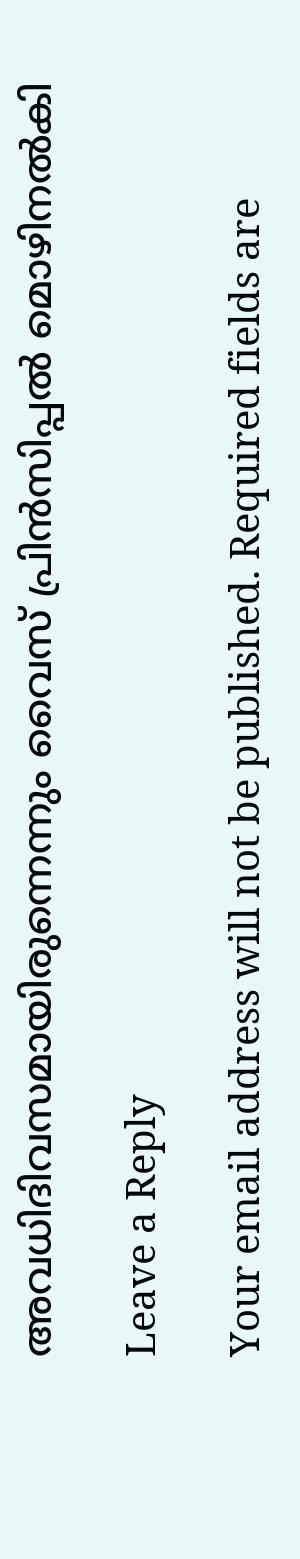അവധിദിവസമായിരുന്നെന്നും വൈസ്‌ പ്രിൻസിപ്പൽ മൊഴിനൽകി

Leave a Reply

Your email address will not be published. Required fields are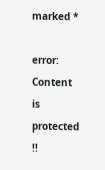marked *

error: Content is protected !!